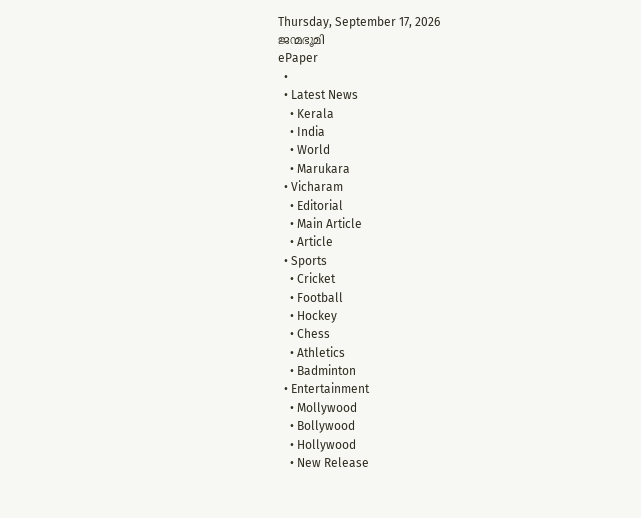Thursday, September 17, 2026
ജന്മഭൂമി
ePaper
  •
  • Latest News
    • Kerala
    • India
    • World
    • Marukara
  • Vicharam
    • Editorial
    • Main Article
    • Article
  • Sports
    • Cricket
    • Football
    • Hockey
    • Chess
    • Athletics
    • Badminton
  • Entertainment
    • Mollywood
    • Bollywood
    • Hollywood
    • New Release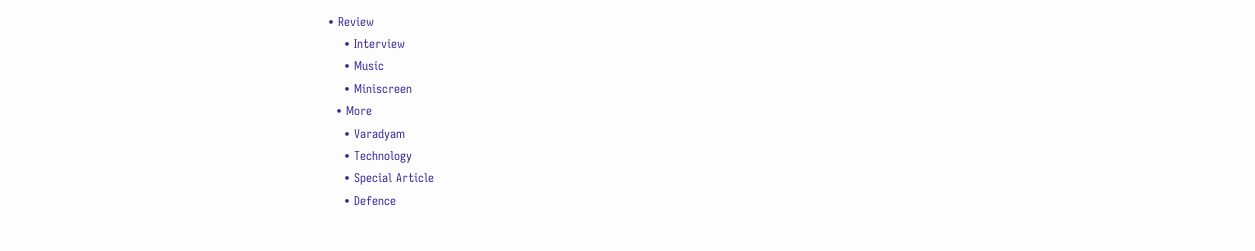• Review
    • Interview
    • Music
    • Miniscreen
  • More
    • Varadyam
    • Technology
    • Special Article
    • Defence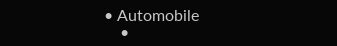• Automobile
    •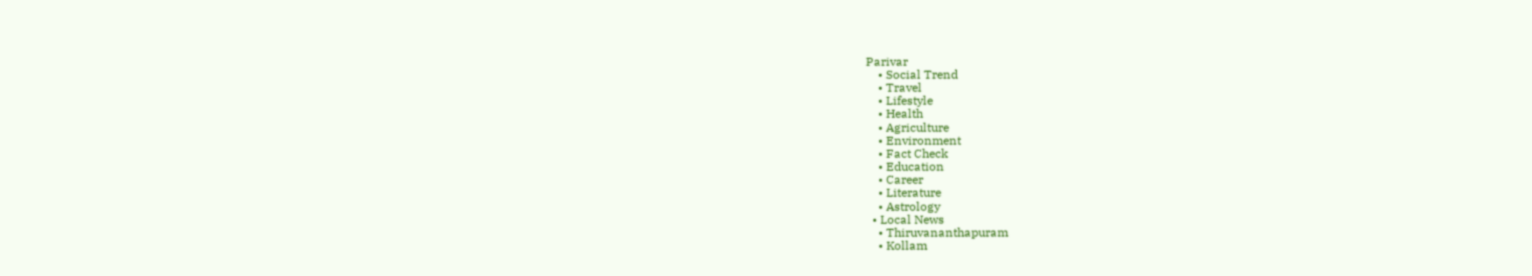Parivar
    • Social Trend
    • Travel
    • Lifestyle
    • Health
    • Agriculture
    • Environment
    • Fact Check
    • Education
    • Career
    • Literature
    • Astrology
  • Local News
    • Thiruvananthapuram
    • Kollam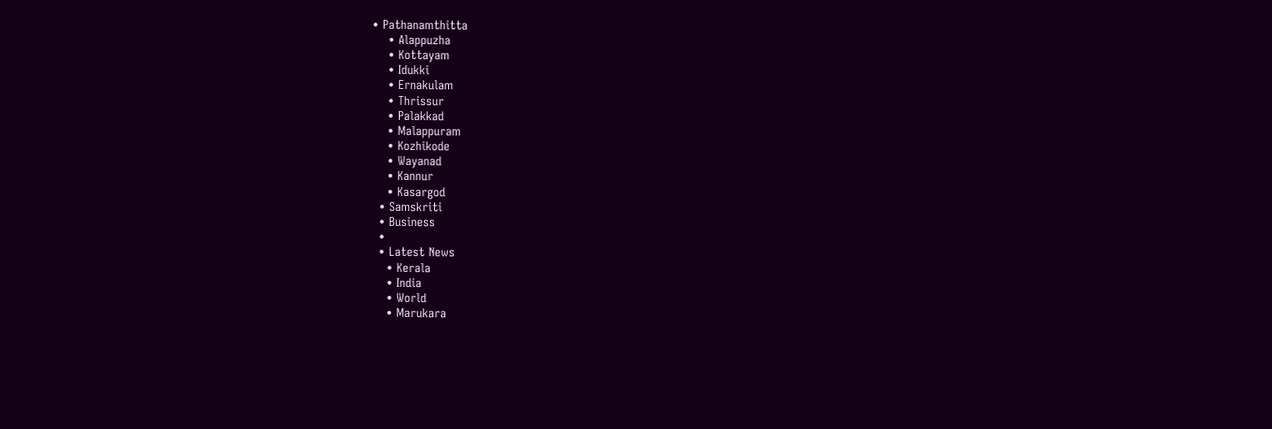• Pathanamthitta
    • Alappuzha
    • Kottayam
    • Idukki
    • Ernakulam
    • Thrissur
    • Palakkad
    • Malappuram
    • Kozhikode
    • Wayanad
    • Kannur
    • Kasargod
  • Samskriti
  • Business
  •
  • Latest News
    • Kerala
    • India
    • World
    • Marukara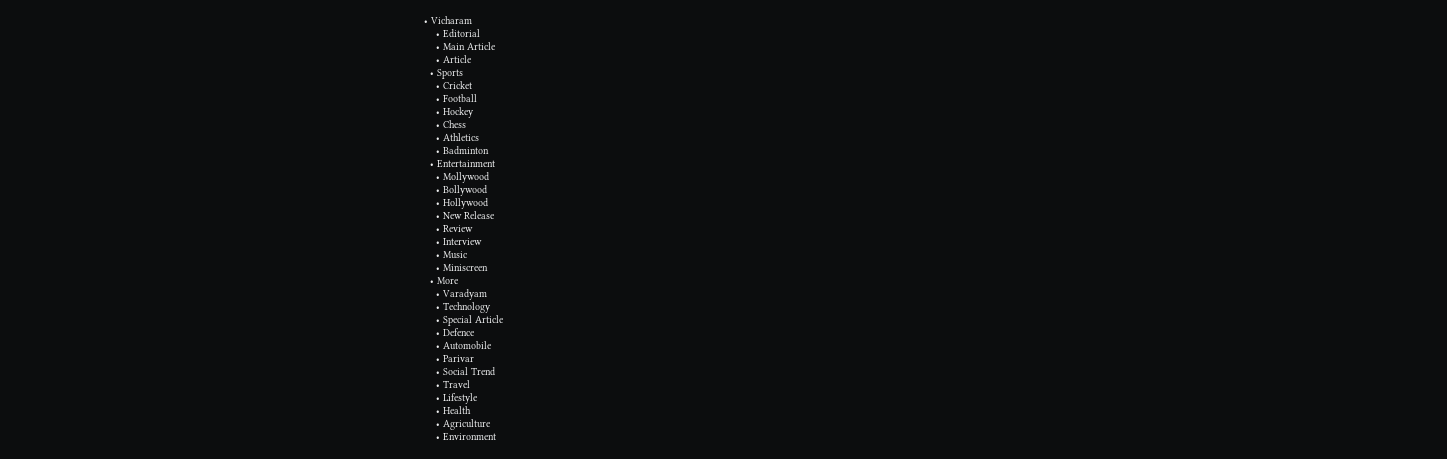• Vicharam
    • Editorial
    • Main Article
    • Article
  • Sports
    • Cricket
    • Football
    • Hockey
    • Chess
    • Athletics
    • Badminton
  • Entertainment
    • Mollywood
    • Bollywood
    • Hollywood
    • New Release
    • Review
    • Interview
    • Music
    • Miniscreen
  • More
    • Varadyam
    • Technology
    • Special Article
    • Defence
    • Automobile
    • Parivar
    • Social Trend
    • Travel
    • Lifestyle
    • Health
    • Agriculture
    • Environment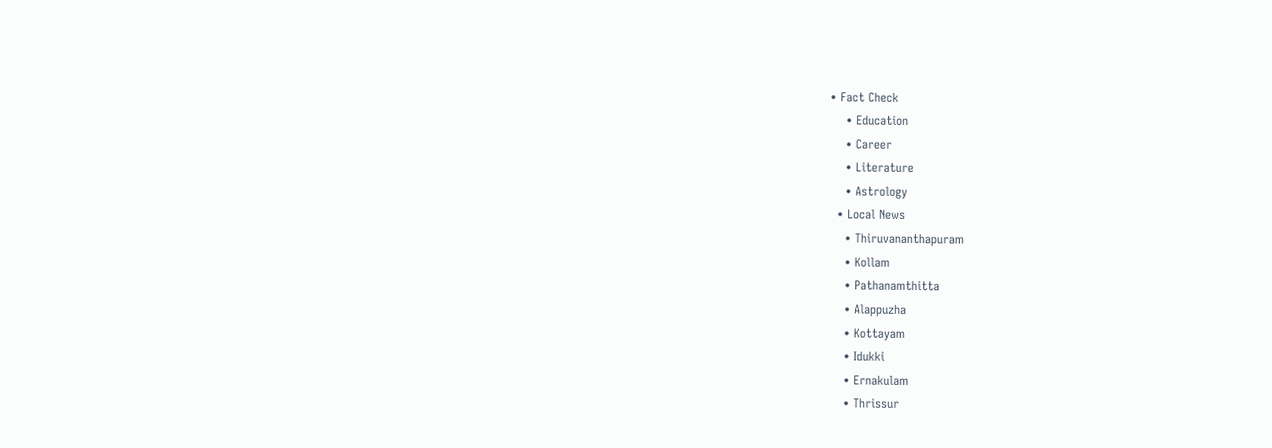• Fact Check
    • Education
    • Career
    • Literature
    • Astrology
  • Local News
    • Thiruvananthapuram
    • Kollam
    • Pathanamthitta
    • Alappuzha
    • Kottayam
    • Idukki
    • Ernakulam
    • Thrissur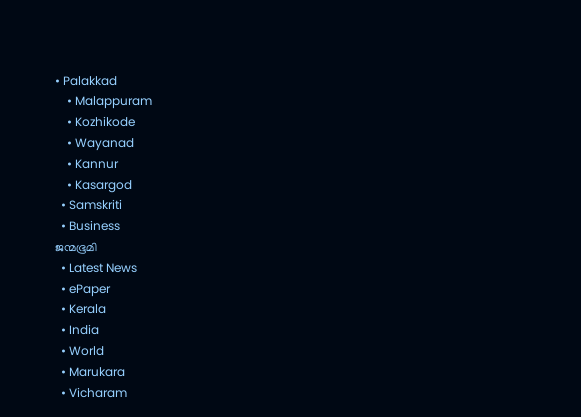• Palakkad
    • Malappuram
    • Kozhikode
    • Wayanad
    • Kannur
    • Kasargod
  • Samskriti
  • Business
ജന്മഭൂമി
  • Latest News
  • ePaper
  • Kerala
  • India
  • World
  • Marukara
  • Vicharam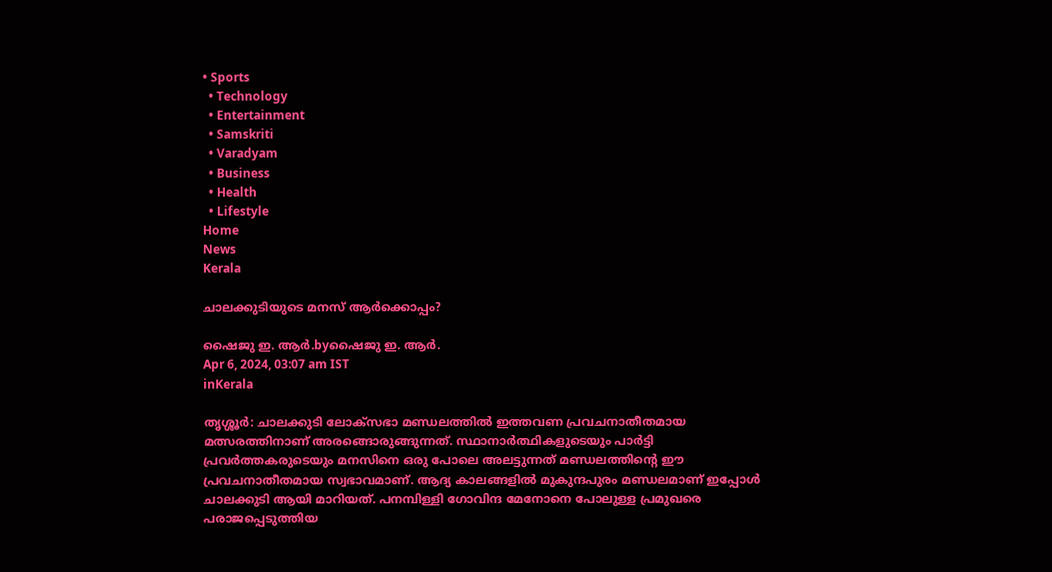• Sports
  • Technology
  • Entertainment
  • Samskriti
  • Varadyam
  • Business
  • Health
  • Lifestyle
Home
News
Kerala

ചാലക്കുടിയുടെ മനസ് ആര്‍ക്കൊപ്പം?

ഷൈജു ഇ. ആര്‍.byഷൈജു ഇ. ആര്‍.
Apr 6, 2024, 03:07 am IST
inKerala

തൃശ്ശൂര്‍: ചാലക്കുടി ലോക്‌സഭാ മണ്ഡലത്തില്‍ ഇത്തവണ പ്രവചനാതീതമായ മത്സരത്തിനാണ് അരങ്ങൊരുങ്ങുന്നത്. സ്ഥാനാര്‍ത്ഥികളുടെയും പാര്‍ട്ടി പ്രവര്‍ത്തകരുടെയും മനസിനെ ഒരു പോലെ അലട്ടുന്നത് മണ്ഡലത്തിന്റെ ഈ പ്രവചനാതീതമായ സ്വഭാവമാണ്. ആദ്യ കാലങ്ങളില്‍ മുകുന്ദപുരം മണ്ഡലമാണ് ഇപ്പോള്‍ ചാലക്കുടി ആയി മാറിയത്. പനമ്പിള്ളി ഗോവിന്ദ മേനോനെ പോലുള്ള പ്രമുഖരെ പരാജപ്പെടുത്തിയ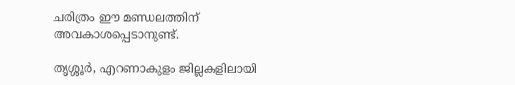ചരിത്രം ഈ മണ്ഡലത്തിന് അവകാശപ്പെടാനുണ്ട്.

തൃശ്ശൂര്‍, എറണാകുളം ജില്ലകളിലായി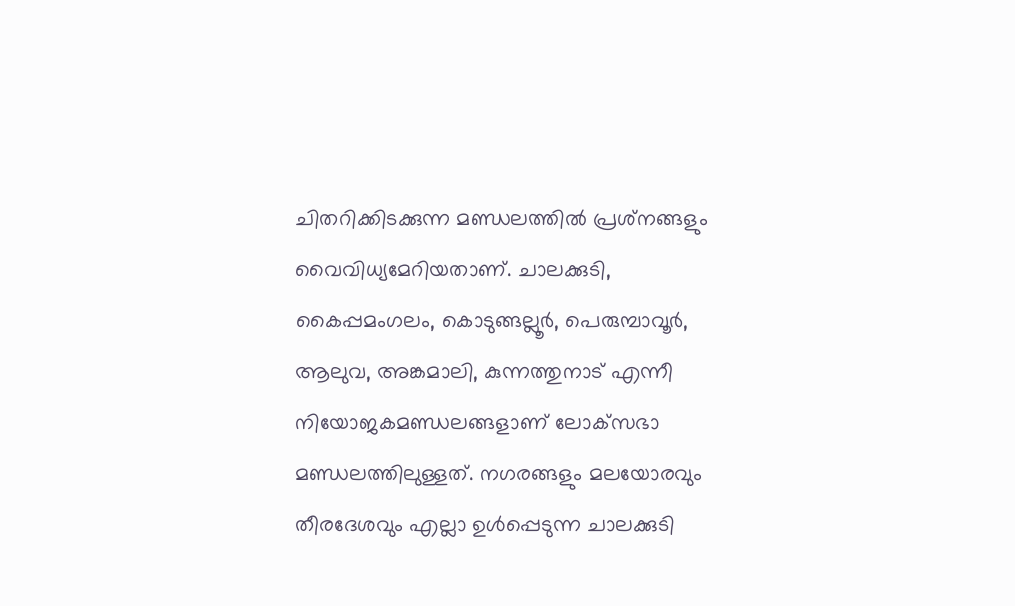ചിതറിക്കിടക്കുന്ന മണ്ഡലത്തില്‍ പ്രശ്‌നങ്ങളും വൈവിധ്യമേറിയതാണ്. ചാലക്കുടി, കൈപ്പമംഗലം, കൊടുങ്ങല്ലൂര്‍, പെരുമ്പാവൂര്‍, ആലുവ, അങ്കമാലി, കുന്നത്തുനാട് എന്നീ നിയോജകമണ്ഡലങ്ങളാണ് ലോക്‌സഭാ മണ്ഡലത്തിലുള്ളത്. നഗരങ്ങളും മലയോരവും തീരദേശവും എല്ലാ ഉള്‍പ്പെടുന്ന ചാലക്കുടി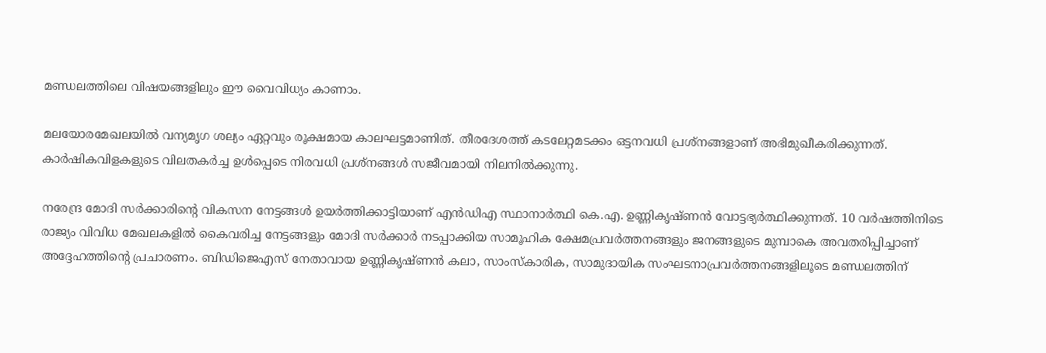മണ്ഡലത്തിലെ വിഷയങ്ങളിലും ഈ വൈവിധ്യം കാണാം.

മലയോരമേഖലയില്‍ വന്യമൃഗ ശല്യം ഏറ്റവും രൂക്ഷമായ കാലഘട്ടമാണിത്. തീരദേശത്ത് കടലേറ്റമടക്കം ഒട്ടനവധി പ്രശ്‌നങ്ങളാണ് അഭിമുഖീകരിക്കുന്നത്. കാര്‍ഷികവിളകളുടെ വിലതകര്‍ച്ച ഉള്‍പ്പെടെ നിരവധി പ്രശ്‌നങ്ങള്‍ സജീവമായി നിലനില്‍ക്കുന്നു.

നരേന്ദ്ര മോദി സര്‍ക്കാരിന്റെ വികസന നേട്ടങ്ങള്‍ ഉയര്‍ത്തിക്കാട്ടിയാണ് എന്‍ഡിഎ സ്ഥാനാര്‍ത്ഥി കെ.എ. ഉണ്ണികൃഷ്ണന്‍ വോട്ടഭ്യര്‍ത്ഥിക്കുന്നത്. 10 വര്‍ഷത്തിനിടെ രാജ്യം വിവിധ മേഖലകളില്‍ കൈവരിച്ച നേട്ടങ്ങളും മോദി സര്‍ക്കാര്‍ നടപ്പാക്കിയ സാമൂഹിക ക്ഷേമപ്രവര്‍ത്തനങ്ങളും ജനങ്ങളുടെ മുമ്പാകെ അവതരിപ്പിച്ചാണ് അദ്ദേഹത്തിന്റെ പ്രചാരണം. ബിഡിജെഎസ് നേതാവായ ഉണ്ണികൃഷ്ണന്‍ കലാ, സാംസ്‌കാരിക, സാമുദായിക സംഘടനാപ്രവര്‍ത്തനങ്ങളിലൂടെ മണ്ഡലത്തിന്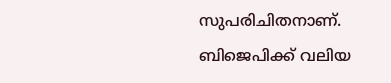സുപരിചിതനാണ്. ബിജെപിക്ക് വലിയ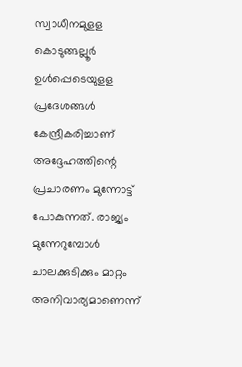സ്വാധീനമുളള കൊടുങ്ങല്ലൂര്‍ ഉള്‍പ്പെടെയുളള പ്രദേശങ്ങള്‍ കേന്ദ്രീകരിച്ചാണ് അദ്ദേഹത്തിന്റെ പ്രചാരണം മുന്നോട്ട് പോകുന്നത്. രാജ്യം മുന്നേറുമ്പോള്‍ ചാലക്കുടിക്കും മാറ്റം അനിവാര്യമാണെന്ന്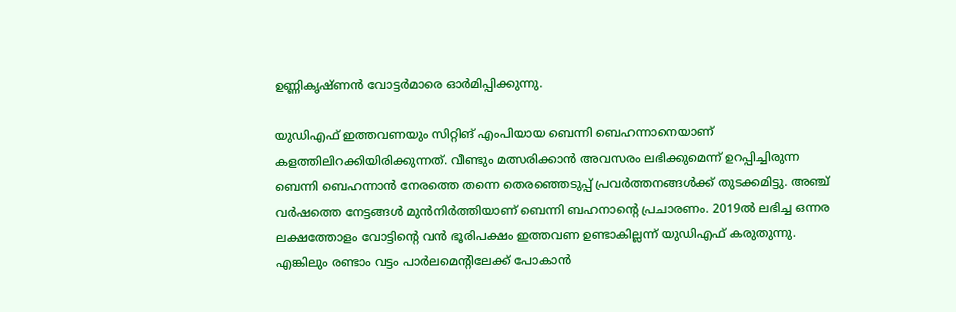ഉണ്ണികൃഷ്ണന്‍ വോട്ടര്‍മാരെ ഓര്‍മിപ്പിക്കുന്നു.

യുഡിഎഫ് ഇത്തവണയും സിറ്റിങ് എംപിയായ ബെന്നി ബെഹന്നാനെയാണ് കളത്തിലിറക്കിയിരിക്കുന്നത്. വീണ്ടും മത്സരിക്കാന്‍ അവസരം ലഭിക്കുമെന്ന് ഉറപ്പിച്ചിരുന്ന ബെന്നി ബെഹന്നാന്‍ നേരത്തെ തന്നെ തെരഞ്ഞെടുപ്പ് പ്രവര്‍ത്തനങ്ങള്‍ക്ക് തുടക്കമിട്ടു. അഞ്ച് വര്‍ഷത്തെ നേട്ടങ്ങള്‍ മുന്‍നിര്‍ത്തിയാണ് ബെന്നി ബഹനാന്റെ പ്രചാരണം. 2019ല്‍ ലഭിച്ച ഒന്നര ലക്ഷത്തോളം വോട്ടിന്റെ വന്‍ ഭൂരിപക്ഷം ഇത്തവണ ഉണ്ടാകില്ലന്ന് യുഡിഎഫ് കരുതുന്നു. എങ്കിലും രണ്ടാം വട്ടം പാര്‍ലമെന്റിലേക്ക് പോകാന്‍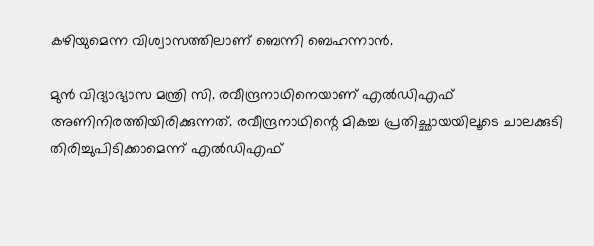കഴിയുമെന്ന വിശ്വാസത്തിലാണ് ബെന്നി ബെഹന്നാന്‍.

മുന്‍ വിദ്യാഭ്യാസ മന്ത്രി സി. രവീന്ദ്രനാഥിനെയാണ് എല്‍ഡിഎഫ് അണിനിരത്തിയിരിക്കുന്നത്. രവീന്ദ്രനാഥിന്റെ മികച്ച പ്രതിച്ഛായയിലൂടെ ചാലക്കുടി തിരിച്ചുപിടിക്കാമെന്ന് എല്‍ഡിഎഫ്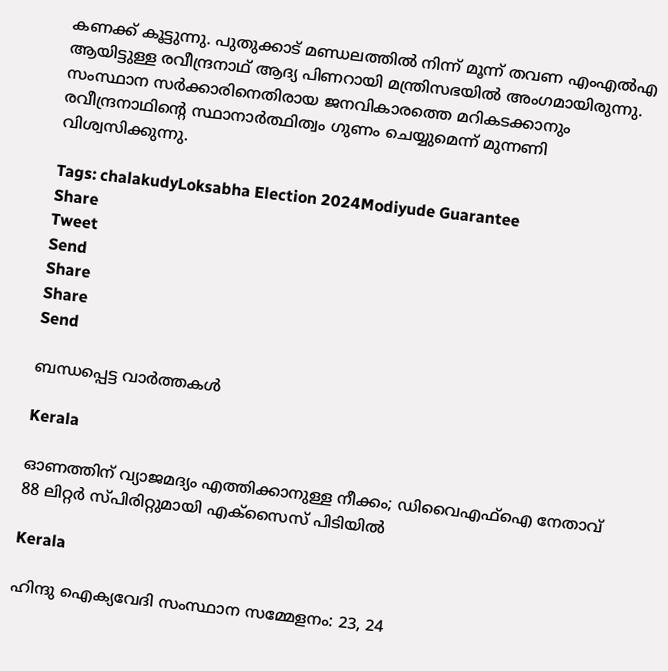കണക്ക് കൂട്ടുന്നു. പുതുക്കാട് മണ്ഡലത്തില്‍ നിന്ന് മൂന്ന് തവണ എംഎല്‍എ ആയിട്ടുള്ള രവീന്ദ്രനാഥ് ആദ്യ പിണറായി മന്ത്രിസഭയില്‍ അംഗമായിരുന്നു. സംസ്ഥാന സര്‍ക്കാരിനെതിരായ ജനവികാരത്തെ മറികടക്കാനും രവീന്ദ്രനാഥിന്റെ സ്ഥാനാര്‍ത്ഥിത്വം ഗുണം ചെയ്യുമെന്ന് മുന്നണി വിശ്വസിക്കുന്നു.

Tags: chalakudyLoksabha Election 2024Modiyude Guarantee
Share
Tweet
Send
Share
Share
Send

ബന്ധപ്പെട്ട വാര്‍ത്തകള്‍

Kerala

ഓണത്തിന് വ്യാജമദ്യം എത്തിക്കാനുള്ള നീക്കം; ഡിവൈഎഫ്‌ഐ നേതാവ് 88 ലിറ്റര്‍ സ്പിരിറ്റുമായി എക്സൈസ് പിടിയില്‍

Kerala

ഹിന്ദു ഐക്യവേദി സംസ്ഥാന സമ്മേളനം: 23, 24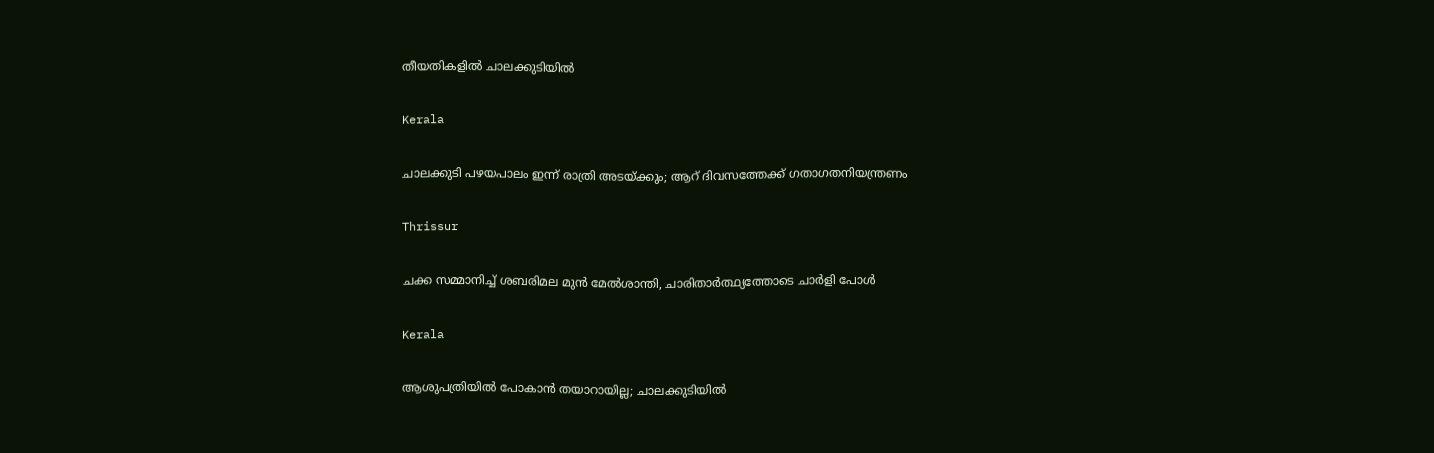തീയതികളില്‍ ചാലക്കുടിയില്‍

Kerala

ചാലക്കുടി പഴയപാലം ഇന്ന് രാത്രി അടയ്‌ക്കും; ആറ് ദിവസത്തേക്ക് ഗതാഗതനിയന്ത്രണം

Thrissur

ചക്ക സമ്മാനിച്ച് ശബരിമല മുൻ മേൽശാന്തി, ചാരിതാർത്ഥ്യത്തോടെ ചാർളി പോൾ

Kerala

ആശുപത്രിയിൽ പോകാൻ തയാറായില്ല; ചാലക്കുടിയിൽ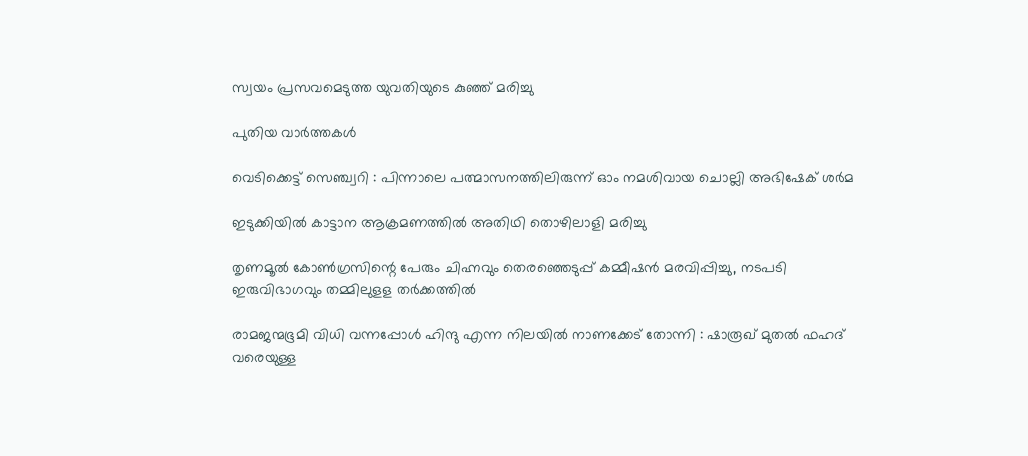സ്വയം പ്രസവമെടുത്ത യുവതിയുടെ കുഞ്ഞ് മരിച്ചു

പുതിയ വാര്‍ത്തകള്‍

വെടിക്കെട്ട് സെഞ്ച്വറി : പിന്നാലെ പത്മാസനത്തിലിരുന്ന് ഓം നമശിവായ ചൊല്ലി അഭിഷേക് ശര്‍മ

ഇടുക്കിയില്‍ കാട്ടാന ആക്രമണത്തില്‍ അതിഥി തൊഴിലാളി മരിച്ചു

തൃണമൂല്‍ കോണ്‍ഗ്രസിന്റെ പേരും ചിഹ്നവും തെരഞ്ഞെടുപ്പ് കമ്മീഷന്‍ മരവിപ്പിച്ചു, നടപടി ഇരുവിഭാഗവും തമ്മിലുളള തര്‍ക്കത്തില്‍

രാമജന്മഭൂമി വിധി വന്നപ്പോൾ ഹിന്ദു എന്ന നിലയിൽ നാണക്കേട് തോന്നി : ഷാരൂഖ് മുതൽ ഫഹദ് വരെയുള്ള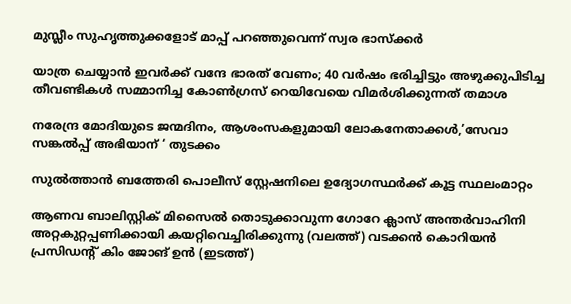മുസ്ലീം സുഹൃത്തുക്കളോട് മാപ്പ് പറഞ്ഞുവെന്ന് സ്വര ഭാസ്ക്കർ

യാത്ര ചെയ്യാന്‍ ഇവര്‍ക്ക് വന്ദേ ഭാരത് വേണം; 40 വര്‍ഷം ഭരിച്ചിട്ടും അഴുക്കുപിടിച്ച തീവണ്ടികള്‍ സമ്മാനിച്ച കോണ്‍ഗ്രസ് റെയിവേയെ വിമര്‍ശിക്കുന്നത് തമാശ

നരേന്ദ്ര മോദിയുടെ ജന്മദിനം, ആശംസകളുമായി ലോകനേതാക്കള്‍,’സേവാ സങ്കല്‍പ്പ് അഭിയാന് ‘ തുടക്കം

സുല്‍ത്താന്‍ ബത്തേരി പൊലീസ് സ്റ്റേഷനിലെ ഉദ്യോഗസ്ഥര്‍ക്ക് കൂട്ട സ്ഥലംമാറ്റം

ആണവ ബാലിസ്റ്റിക് മിസൈല്‍ തൊടുക്കാവുന്ന ഗോറേ ക്ലാസ് അന്തര്‍വാഹിനി അറ്റകുറ്റപ്പണിക്കായി കയറ്റിവെച്ചിരിക്കുന്നു (വലത്ത്) വടക്കന്‍ കൊറിയന്‍ പ്രസിഡന്‍റ് കിം ജോങ് ഉന്‍ (ഇടത്ത്)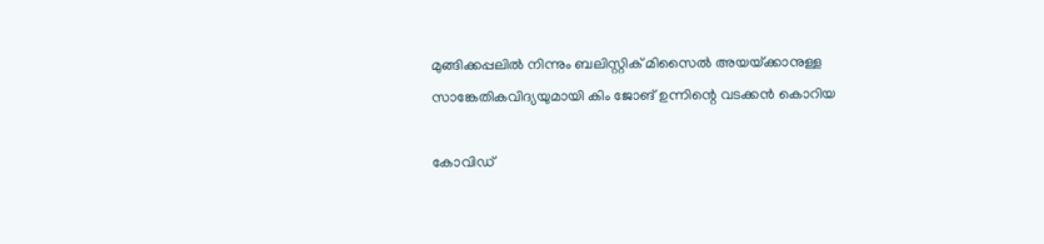മുങ്ങിക്കപ്പലില്‍ നിന്നും ബലിസ്റ്റിക് മിസൈല്‍ അയയ്‌ക്കാനുള്ള സാങ്കേതികവിദ്യയുമായി കിം ജോങ് ഉന്നിന്റെ വടക്കന്‍ കൊറിയ

കോവിഡ്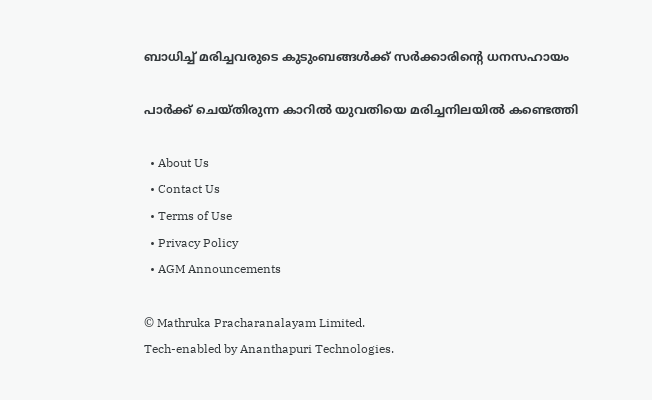ബാധിച്ച് മരിച്ചവരുടെ കുടുംബങ്ങള്‍ക്ക് സര്‍ക്കാരിന്റെ ധനസഹായം

പാര്‍ക്ക് ചെയ്തിരുന്ന കാറില്‍ യുവതിയെ മരിച്ചനിലയില്‍ കണ്ടെത്തി

  • About Us
  • Contact Us
  • Terms of Use
  • Privacy Policy
  • AGM Announcements

© Mathruka Pracharanalayam Limited.
Tech-enabled by Ananthapuri Technologies.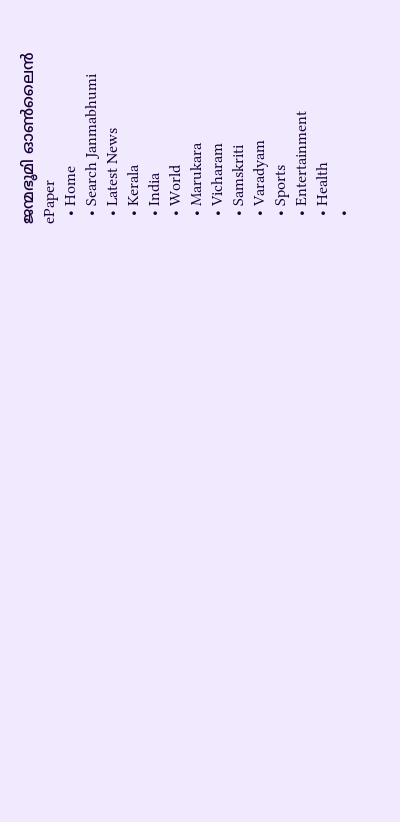ജന്മഭൂമി ഓണ്‍ലൈന്‍
ePaper
  • Home
  • Search Janmabhumi
  • Latest News
  • Kerala
  • India
  • World
  • Marukara
  • Vicharam
  • Samskriti
  • Varadyam
  • Sports
  • Entertainment
  • Health
  •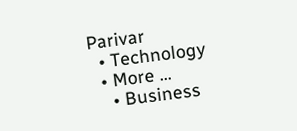Parivar
  • Technology
  • More …
    • Business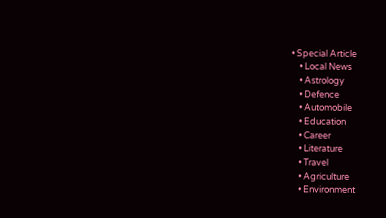• Special Article
    • Local News
    • Astrology
    • Defence
    • Automobile
    • Education
    • Career
    • Literature
    • Travel
    • Agriculture
    • Environment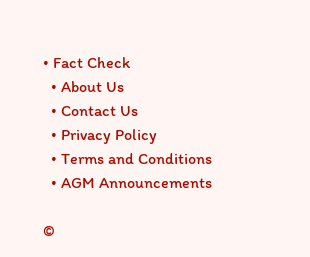• Fact Check
  • About Us
  • Contact Us
  • Privacy Policy
  • Terms and Conditions
  • AGM Announcements

©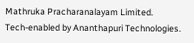Mathruka Pracharanalayam Limited.
Tech-enabled by Ananthapuri Technologies.